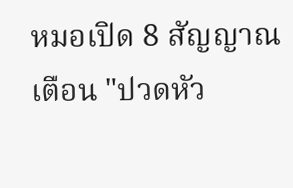หมอเปิด 8 สัญญาณเตือน "ปวดหัว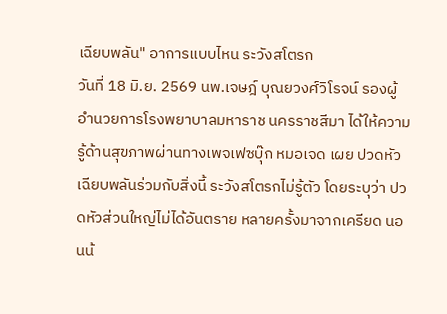เฉียบพลัน" อาการแบบไหน ระวังสโตรก
วันที่ 18 มิ.ย. 2569 นพ.เจษฎ์ บุณยวงศ์วิโรจน์ รองผู้อำนวยการโรงพยาบาลมหาราช นครราชสีมา ได้ให้ความรู้ด้านสุขภาพผ่านทางเพจเฟซบุ๊ก หมอเจด เผย ปวดหัวเฉียบพลันร่วมกับสิ่งนี้ ระวังสโตรกไม่รู้ตัว โดยระบุว่า ปวดหัวส่วนใหญ่ไม่ได้อันตราย หลายครั้งมาจากเครียด นอนน้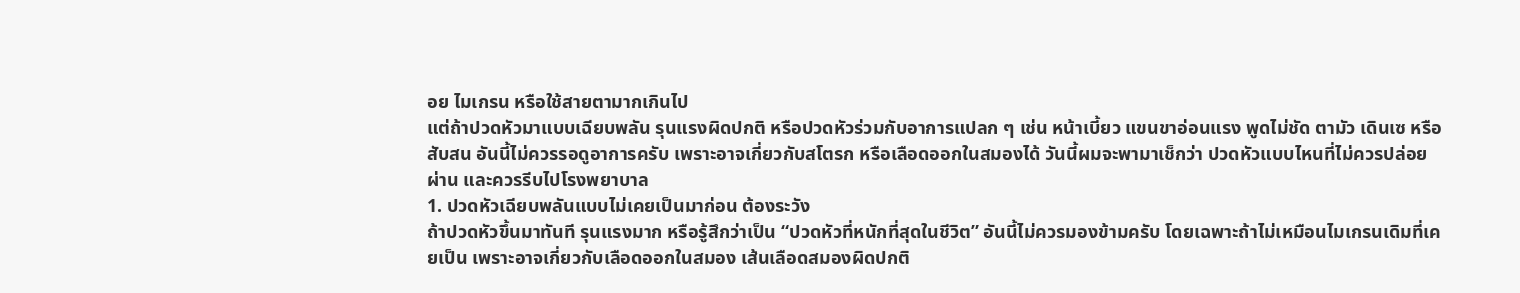อย ไมเกรน หรือใช้สายตามากเกินไป
แต่ถ้าปวดหัวมาแบบเฉียบพลัน รุนแรงผิดปกติ หรือปวดหัวร่วมกับอาการแปลก ๆ เช่น หน้าเบี้ยว แขนขาอ่อนแรง พูดไม่ชัด ตามัว เดินเซ หรือสับสน อันนี้ไม่ควรรอดูอาการครับ เพราะอาจเกี่ยวกับสโตรก หรือเลือดออกในสมองได้ วันนี้ผมจะพามาเช็กว่า ปวดหัวแบบไหนที่ไม่ควรปล่อยผ่าน และควรรีบไปโรงพยาบาล
1. ปวดหัวเฉียบพลันแบบไม่เคยเป็นมาก่อน ต้องระวัง
ถ้าปวดหัวขึ้นมาทันที รุนแรงมาก หรือรู้สึกว่าเป็น “ปวดหัวที่หนักที่สุดในชีวิต” อันนี้ไม่ควรมองข้ามครับ โดยเฉพาะถ้าไม่เหมือนไมเกรนเดิมที่เคยเป็น เพราะอาจเกี่ยวกับเลือดออกในสมอง เส้นเลือดสมองผิดปกติ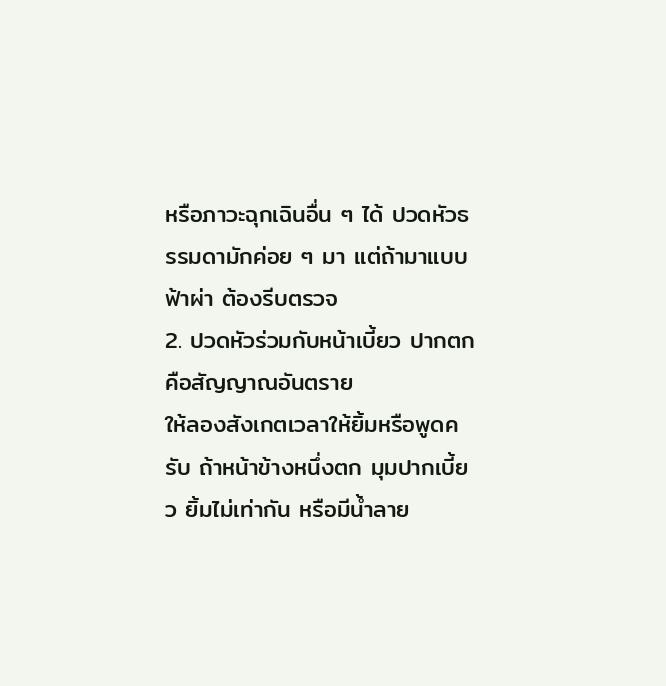หรือภาวะฉุกเฉินอื่น ๆ ได้ ปวดหัวธรรมดามักค่อย ๆ มา แต่ถ้ามาแบบฟ้าผ่า ต้องรีบตรวจ
2. ปวดหัวร่วมกับหน้าเบี้ยว ปากตก คือสัญญาณอันตราย
ให้ลองสังเกตเวลาให้ยิ้มหรือพูดครับ ถ้าหน้าข้างหนึ่งตก มุมปากเบี้ยว ยิ้มไม่เท่ากัน หรือมีน้ำลาย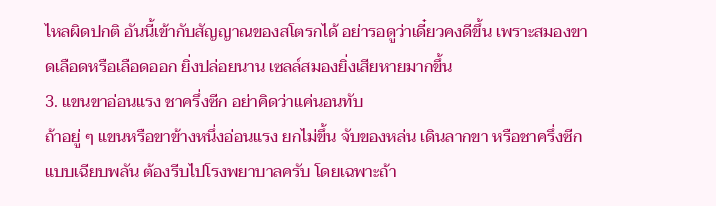ไหลผิดปกติ อันนี้เข้ากับสัญญาณของสโตรกได้ อย่ารอดูว่าเดี๋ยวคงดีขึ้น เพราะสมองขาดเลือดหรือเลือดออก ยิ่งปล่อยนาน เซลล์สมองยิ่งเสียหายมากขึ้น
3. แขนขาอ่อนแรง ชาครึ่งซีก อย่าคิดว่าแค่นอนทับ
ถ้าอยู่ ๆ แขนหรือขาข้างหนึ่งอ่อนแรง ยกไม่ขึ้น จับของหล่น เดินลากขา หรือชาครึ่งซีกแบบเฉียบพลัน ต้องรีบไปโรงพยาบาลครับ โดยเฉพาะถ้า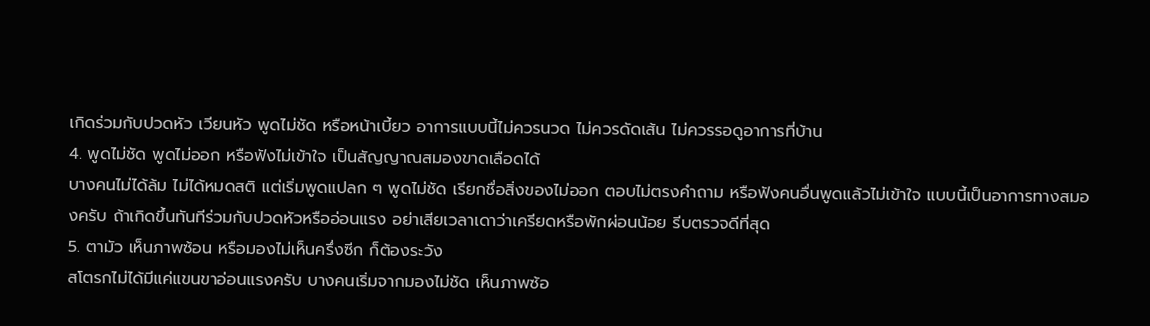เกิดร่วมกับปวดหัว เวียนหัว พูดไม่ชัด หรือหน้าเบี้ยว อาการแบบนี้ไม่ควรนวด ไม่ควรดัดเส้น ไม่ควรรอดูอาการที่บ้าน
4. พูดไม่ชัด พูดไม่ออก หรือฟังไม่เข้าใจ เป็นสัญญาณสมองขาดเลือดได้
บางคนไม่ได้ล้ม ไม่ได้หมดสติ แต่เริ่มพูดแปลก ๆ พูดไม่ชัด เรียกชื่อสิ่งของไม่ออก ตอบไม่ตรงคำถาม หรือฟังคนอื่นพูดแล้วไม่เข้าใจ แบบนี้เป็นอาการทางสมองครับ ถ้าเกิดขึ้นทันทีร่วมกับปวดหัวหรืออ่อนแรง อย่าเสียเวลาเดาว่าเครียดหรือพักผ่อนน้อย รีบตรวจดีที่สุด
5. ตามัว เห็นภาพซ้อน หรือมองไม่เห็นครึ่งซีก ก็ต้องระวัง
สโตรกไม่ได้มีแค่แขนขาอ่อนแรงครับ บางคนเริ่มจากมองไม่ชัด เห็นภาพซ้อ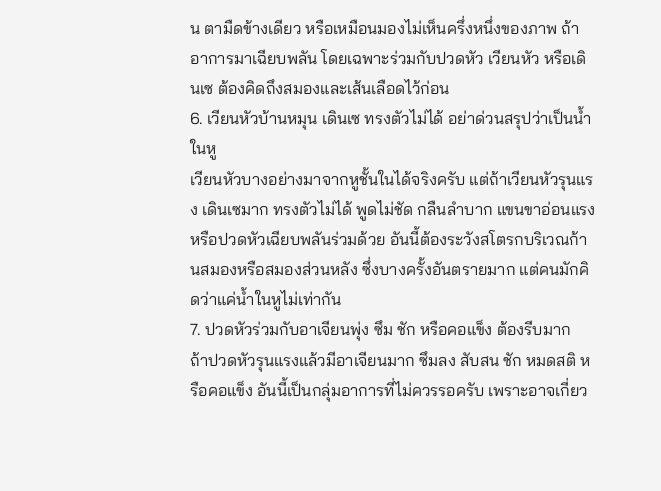น ตามืดข้างเดียว หรือเหมือนมองไม่เห็นครึ่งหนึ่งของภาพ ถ้าอาการมาเฉียบพลัน โดยเฉพาะร่วมกับปวดหัว เวียนหัว หรือเดินเซ ต้องคิดถึงสมองและเส้นเลือดไว้ก่อน
6. เวียนหัวบ้านหมุน เดินเซ ทรงตัวไม่ได้ อย่าด่วนสรุปว่าเป็นน้ำในหู
เวียนหัวบางอย่างมาจากหูชั้นในได้จริงครับ แต่ถ้าเวียนหัวรุนแรง เดินเซมาก ทรงตัวไม่ได้ พูดไม่ชัด กลืนลำบาก แขนขาอ่อนแรง หรือปวดหัวเฉียบพลันร่วมด้วย อันนี้ต้องระวังสโตรกบริเวณก้านสมองหรือสมองส่วนหลัง ซึ่งบางครั้งอันตรายมาก แต่คนมักคิดว่าแค่น้ำในหูไม่เท่ากัน
7. ปวดหัวร่วมกับอาเจียนพุ่ง ซึม ชัก หรือคอแข็ง ต้องรีบมาก
ถ้าปวดหัวรุนแรงแล้วมีอาเจียนมาก ซึมลง สับสน ชัก หมดสติ หรือคอแข็ง อันนี้เป็นกลุ่มอาการที่ไม่ควรรอครับ เพราะอาจเกี่ยว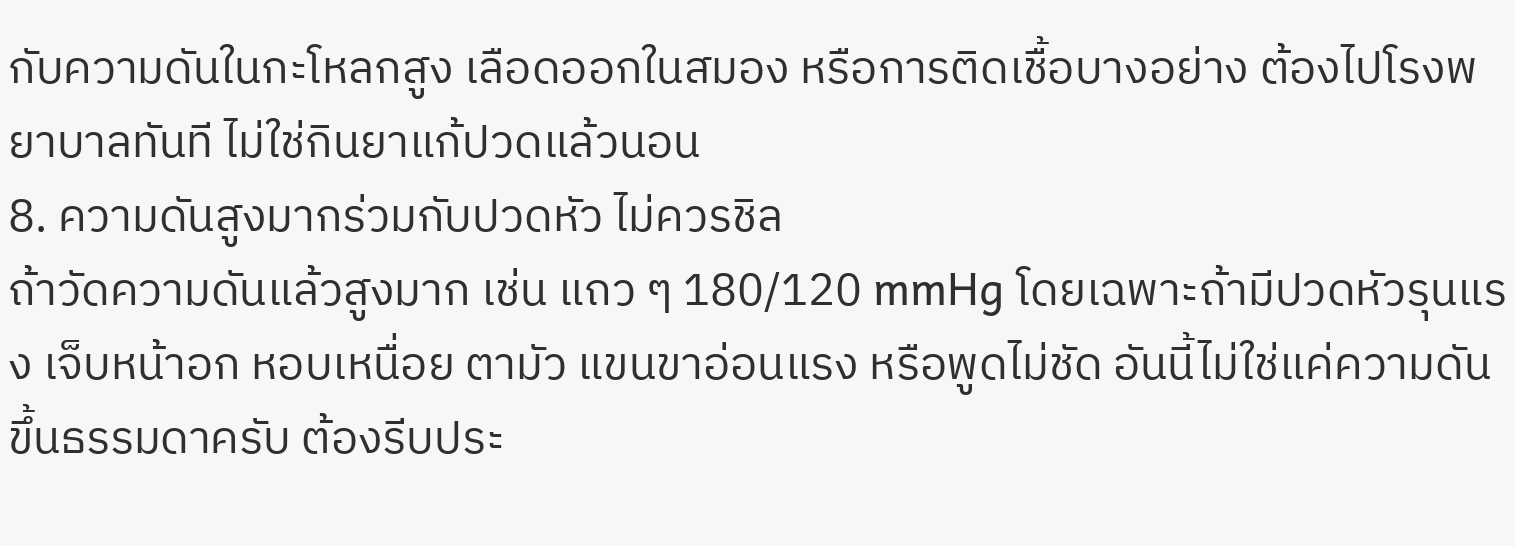กับความดันในกะโหลกสูง เลือดออกในสมอง หรือการติดเชื้อบางอย่าง ต้องไปโรงพยาบาลทันที ไม่ใช่กินยาแก้ปวดแล้วนอน
8. ความดันสูงมากร่วมกับปวดหัว ไม่ควรชิล
ถ้าวัดความดันแล้วสูงมาก เช่น แถว ๆ 180/120 mmHg โดยเฉพาะถ้ามีปวดหัวรุนแรง เจ็บหน้าอก หอบเหนื่อย ตามัว แขนขาอ่อนแรง หรือพูดไม่ชัด อันนี้ไม่ใช่แค่ความดันขึ้นธรรมดาครับ ต้องรีบประ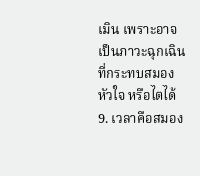เมิน เพราะอาจเป็นภาวะฉุกเฉินที่กระทบสมอง หัวใจ หรือไตได้
9. เวลาคือสมอง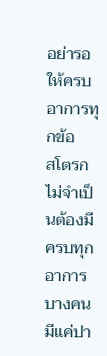อย่ารอให้ครบอาการทุกข้อ
สโตรกไม่จำเป็นต้องมีครบทุกอาการ บางคนมีแค่ปา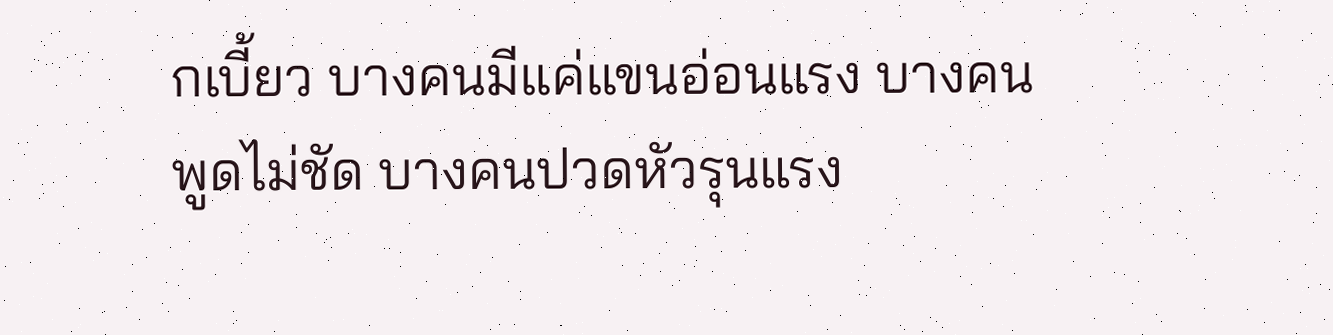กเบี้ยว บางคนมีแค่แขนอ่อนแรง บางคนพูดไม่ชัด บางคนปวดหัวรุนแรง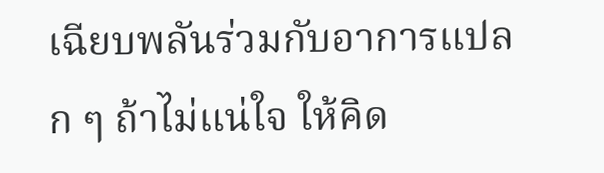เฉียบพลันร่วมกับอาการแปลก ๆ ถ้าไม่แน่ใจ ให้คิด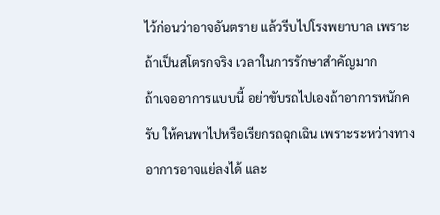ไว้ก่อนว่าอาจอันตราย แล้วรีบไปโรงพยาบาล เพราะถ้าเป็นสโตรกจริง เวลาในการรักษาสำคัญมาก
ถ้าเจออาการแบบนี้ อย่าขับรถไปเองถ้าอาการหนักครับ ให้คนพาไปหรือเรียกรถฉุกเฉิน เพราะระหว่างทางอาการอาจแย่ลงได้ และ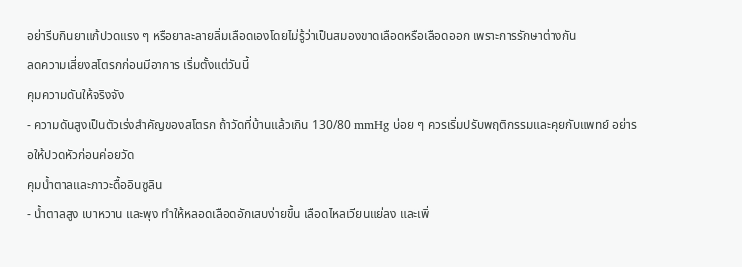อย่ารีบกินยาแก้ปวดแรง ๆ หรือยาละลายลิ่มเลือดเองโดยไม่รู้ว่าเป็นสมองขาดเลือดหรือเลือดออก เพราะการรักษาต่างกัน
ลดความเสี่ยงสโตรกก่อนมีอาการ เริ่มตั้งแต่วันนี้
คุมความดันให้จริงจัง
- ความดันสูงเป็นตัวเร่งสำคัญของสโตรก ถ้าวัดที่บ้านแล้วเกิน 130/80 mmHg บ่อย ๆ ควรเริ่มปรับพฤติกรรมและคุยกับแพทย์ อย่ารอให้ปวดหัวก่อนค่อยวัด
คุมน้ำตาลและภาวะดื้ออินซูลิน
- น้ำตาลสูง เบาหวาน และพุง ทำให้หลอดเลือดอักเสบง่ายขึ้น เลือดไหลเวียนแย่ลง และเพิ่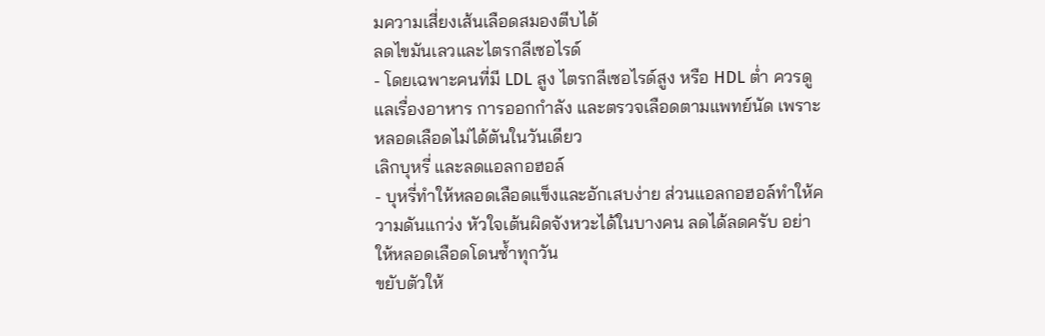มความเสี่ยงเส้นเลือดสมองตีบได้
ลดไขมันเลวและไตรกลีเซอไรด์
- โดยเฉพาะคนที่มี LDL สูง ไตรกลีเซอไรด์สูง หรือ HDL ต่ำ ควรดูแลเรื่องอาหาร การออกกำลัง และตรวจเลือดตามแพทย์นัด เพราะหลอดเลือดไม่ได้ตันในวันเดียว
เลิกบุหรี่ และลดแอลกอฮอล์
- บุหรี่ทำให้หลอดเลือดแข็งและอักเสบง่าย ส่วนแอลกอฮอล์ทำให้ความดันแกว่ง หัวใจเต้นผิดจังหวะได้ในบางคน ลดได้ลดครับ อย่าให้หลอดเลือดโดนซ้ำทุกวัน
ขยับตัวให้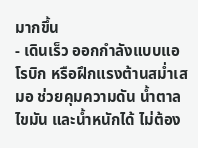มากขึ้น
- เดินเร็ว ออกกำลังแบบแอโรบิก หรือฝึกแรงต้านสม่ำเสมอ ช่วยคุมความดัน น้ำตาล ไขมัน และน้ำหนักได้ ไม่ต้อง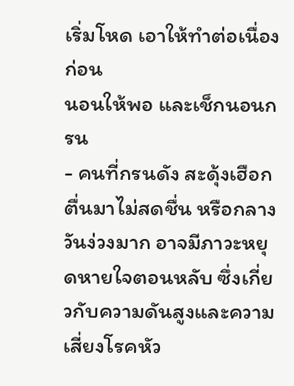เริ่มโหด เอาให้ทำต่อเนื่องก่อน
นอนให้พอ และเช็กนอนกรน
- คนที่กรนดัง สะดุ้งเฮือก ตื่นมาไม่สดชื่น หรือกลางวันง่วงมาก อาจมีภาวะหยุดหายใจตอนหลับ ซึ่งเกี่ยวกับความดันสูงและความเสี่ยงโรคหัว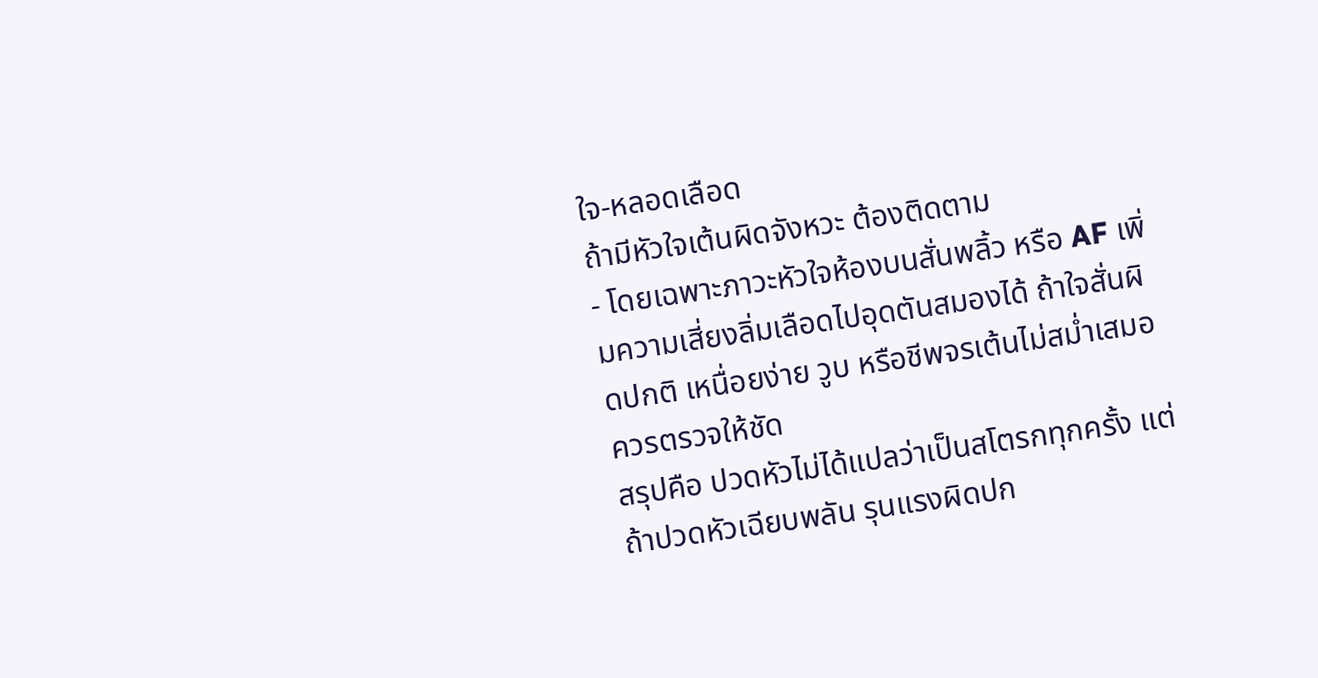ใจ-หลอดเลือด
ถ้ามีหัวใจเต้นผิดจังหวะ ต้องติดตาม
- โดยเฉพาะภาวะหัวใจห้องบนสั่นพลิ้ว หรือ AF เพิ่มความเสี่ยงลิ่มเลือดไปอุดตันสมองได้ ถ้าใจสั่นผิดปกติ เหนื่อยง่าย วูบ หรือชีพจรเต้นไม่สม่ำเสมอ ควรตรวจให้ชัด
สรุปคือ ปวดหัวไม่ได้แปลว่าเป็นสโตรกทุกครั้ง แต่ถ้าปวดหัวเฉียบพลัน รุนแรงผิดปก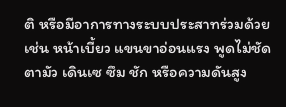ติ หรือมีอาการทางระบบประสาทร่วมด้วย เช่น หน้าเบี้ยว แขนขาอ่อนแรง พูดไม่ชัด ตามัว เดินเซ ซึม ชัก หรือความดันสูง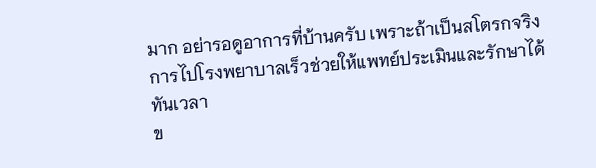มาก อย่ารอดูอาการที่บ้านครับ เพราะถ้าเป็นสโตรกจริง การไปโรงพยาบาลเร็วช่วยให้แพทย์ประเมินและรักษาได้ทันเวลา
ข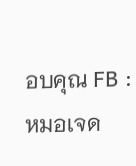อบคุณ FB : หมอเจด